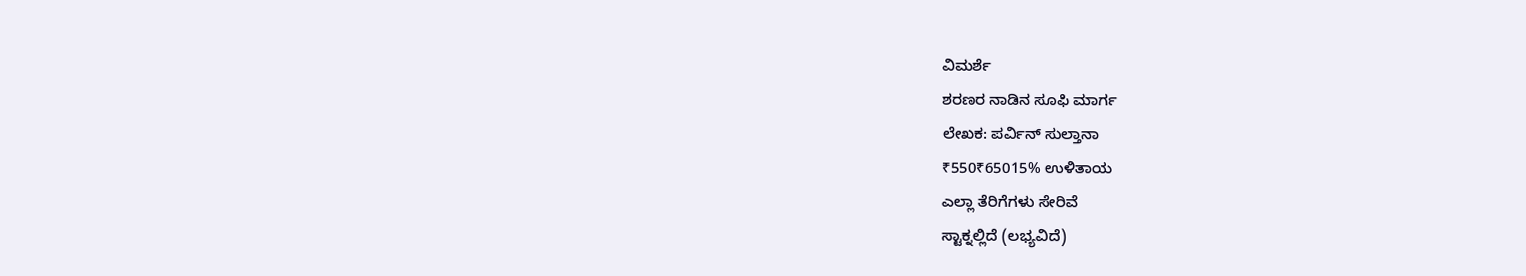ವಿಮರ್ಶೆ
ಶರಣರ ನಾಡಿನ ಸೂಫಿ ಮಾರ್ಗ
ಲೇಖಕ: ಪರ್ವಿನ್ ಸುಲ್ತಾನಾ
₹550₹65015% ಉಳಿತಾಯ
ಎಲ್ಲಾ ತೆರಿಗೆಗಳು ಸೇರಿವೆ
ಸ್ಟಾಕ್ನಲ್ಲಿದೆ (ಲಭ್ಯವಿದೆ)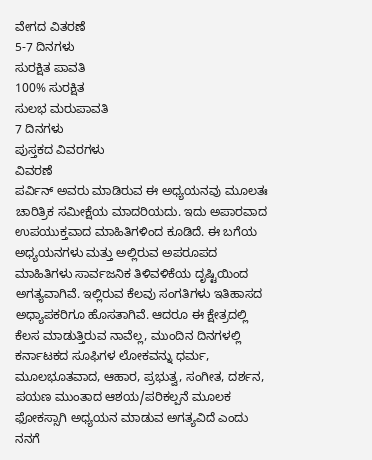ವೇಗದ ವಿತರಣೆ
5-7 ದಿನಗಳು
ಸುರಕ್ಷಿತ ಪಾವತಿ
100% ಸುರಕ್ಷಿತ
ಸುಲಭ ಮರುಪಾವತಿ
7 ದಿನಗಳು
ಪುಸ್ತಕದ ವಿವರಗಳು
ವಿವರಣೆ
ಪರ್ವಿನ್ ಅವರು ಮಾಡಿರುವ ಈ ಅಧ್ಯಯನವು ಮೂಲತಃ ಚಾರಿತ್ರಿಕ ಸಮೀಕ್ಷೆಯ ಮಾದರಿಯದು. ಇದು ಅಪಾರವಾದ ಉಪಯುಕ್ತವಾದ ಮಾಹಿತಿಗಳಿಂದ ಕೂಡಿದೆ. ಈ ಬಗೆಯ ಅಧ್ಯಯನಗಳು ಮತ್ತು ಅಲ್ಲಿರುವ ಅಪರೂಪದ ಮಾಹಿತಿಗಳು ಸಾರ್ವಜನಿಕ ತಿಳಿವಳಿಕೆಯ ದೃಷ್ಟಿಯಿಂದ ಅಗತ್ಯವಾಗಿವೆ. ಇಲ್ಲಿರುವ ಕೆಲವು ಸಂಗತಿಗಳು ಇತಿಹಾಸದ ಅಧ್ಯಾಪಕರಿಗೂ ಹೊಸತಾಗಿವೆ. ಆದರೂ ಈ ಕ್ಷೇತ್ರದಲ್ಲಿ ಕೆಲಸ ಮಾಡುತ್ತಿರುವ ನಾವೆಲ್ಲ, ಮುಂದಿನ ದಿನಗಳಲ್ಲಿ ಕರ್ನಾಟಕದ ಸೂಫಿಗಳ ಲೋಕವನ್ನು ಧರ್ಮ, ಮೂಲಭೂತವಾದ, ಆಹಾರ, ಪ್ರಭುತ್ವ, ಸಂಗೀತ, ದರ್ಶನ, ಪಯಣ ಮುಂತಾದ ಆಶಯ/ಪರಿಕಲ್ಪನೆ ಮೂಲಕ ಫೋಕಸ್ಸಾಗಿ ಅಧ್ಯಯನ ಮಾಡುವ ಅಗತ್ಯವಿದೆ ಎಂದು ನನಗೆ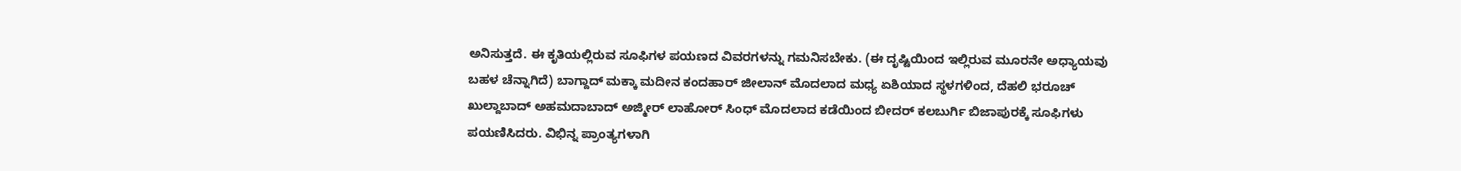ಅನಿಸುತ್ತದೆ. ಈ ಕೃತಿಯಲ್ಲಿರುವ ಸೂಫಿಗಳ ಪಯಣದ ವಿವರಗಳನ್ನು ಗಮನಿಸಬೇಕು. (ಈ ದೃಷ್ಟಿಯಿಂದ ಇಲ್ಲಿರುವ ಮೂರನೇ ಅಧ್ಯಾಯವು ಬಹಳ ಚೆನ್ನಾಗಿದೆ) ಬಾಗ್ದಾದ್ ಮಕ್ಕಾ ಮದೀನ ಕಂದಹಾರ್ ಜೀಲಾನ್ ಮೊದಲಾದ ಮಧ್ಯ ಏಶಿಯಾದ ಸ್ಥಳಗಳಿಂದ, ದೆಹಲಿ ಭರೂಚ್ ಖುಲ್ದಾಬಾದ್ ಅಹಮದಾಬಾದ್ ಅಜ್ಮೀರ್ ಲಾಹೋರ್ ಸಿಂಧ್ ಮೊದಲಾದ ಕಡೆಯಿಂದ ಬೀದರ್ ಕಲಬುರ್ಗಿ ಬಿಜಾಪುರಕ್ಕೆ ಸೂಫಿಗಳು ಪಯಣಿಸಿದರು. ವಿಭಿನ್ನ ಪ್ರಾಂತ್ಯಗಳಾಗಿ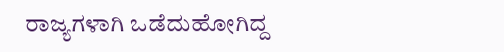ರಾಜ್ಯಗಳಾಗಿ ಒಡೆದುಹೋಗಿದ್ದ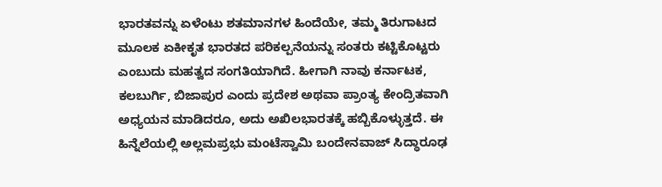ಭಾರತವನ್ನು ಏಳೆಂಟು ಶತಮಾನಗಳ ಹಿಂದೆಯೇ, ತಮ್ಮ ತಿರುಗಾಟದ ಮೂಲಕ ಏಕೀಕೃತ ಭಾರತದ ಪರಿಕಲ್ಪನೆಯನ್ನು ಸಂತರು ಕಟ್ಟಿಕೊಟ್ಟರು ಎಂಬುದು ಮಹತ್ವದ ಸಂಗತಿಯಾಗಿದೆ. ಹೀಗಾಗಿ ನಾವು ಕರ್ನಾಟಕ, ಕಲಬುರ್ಗಿ, ಬಿಜಾಪುರ ಎಂದು ಪ್ರದೇಶ ಅಥವಾ ಪ್ರಾಂತ್ಯ ಕೇಂದ್ರಿತವಾಗಿ ಅಧ್ಯಯನ ಮಾಡಿದರೂ, ಅದು ಅಖಿಲಭಾರತಕ್ಕೆ ಹಬ್ಬಿಕೊಳ್ಳುತ್ತದೆ. ಈ ಹಿನ್ನೆಲೆಯಲ್ಲಿ ಅಲ್ಲಮಪ್ರಭು ಮಂಟೆಸ್ವಾಮಿ ಬಂದೇನವಾಜ್ ಸಿದ್ಧಾರೂಢ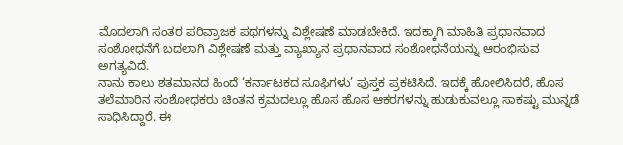ಮೊದಲಾಗಿ ಸಂತರ ಪರಿವ್ರಾಜಕ ಪಥಗಳನ್ನು ವಿಶ್ಲೇಷಣೆ ಮಾಡಬೇಕಿದೆ. ಇದಕ್ಕಾಗಿ ಮಾಹಿತಿ ಪ್ರಧಾನವಾದ ಸಂಶೋಧನೆಗೆ ಬದಲಾಗಿ ವಿಶ್ಲೇಷಣೆ ಮತ್ತು ವ್ಯಾಖ್ಯಾನ ಪ್ರಧಾನವಾದ ಸಂಶೋಧನೆಯನ್ನು ಆರಂಭಿಸುವ ಅಗತ್ಯವಿದೆ.
ನಾನು ಕಾಲು ಶತಮಾನದ ಹಿಂದೆ ‘ಕರ್ನಾಟಕದ ಸೂಫಿಗಳು’ ಪುಸ್ತಕ ಪ್ರಕಟಿಸಿದೆ. ಇದಕ್ಕೆ ಹೋಲಿಸಿದರೆ, ಹೊಸ ತಲೆಮಾರಿನ ಸಂಶೋಧಕರು ಚಿಂತನ ಕ್ರಮದಲ್ಲೂ ಹೊಸ ಹೊಸ ಆಕರಗಳನ್ನು ಹುಡುಕುವಲ್ಲೂ ಸಾಕಷ್ಟು ಮುನ್ನಡೆ ಸಾಧಿಸಿದ್ದಾರೆ. ಈ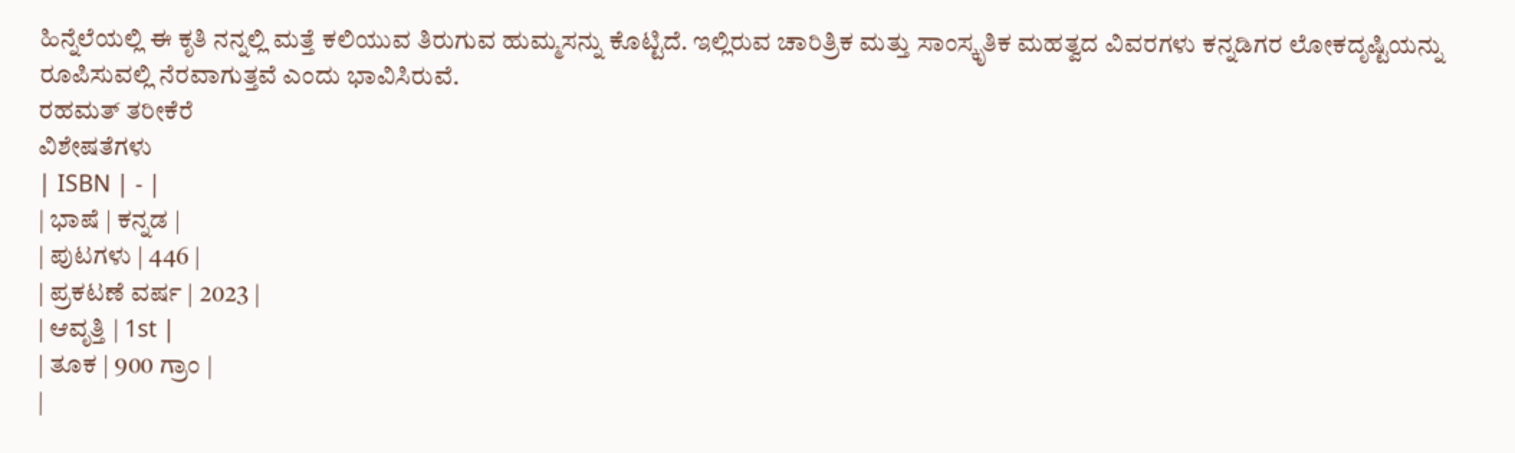ಹಿನ್ನೆಲೆಯಲ್ಲಿ ಈ ಕೃತಿ ನನ್ನಲ್ಲಿ ಮತ್ತೆ ಕಲಿಯುವ ತಿರುಗುವ ಹುಮ್ಮಸನ್ನು ಕೊಟ್ಟಿದೆ. ಇಲ್ಲಿರುವ ಚಾರಿತ್ರಿಕ ಮತ್ತು ಸಾಂಸ್ಕೃತಿಕ ಮಹತ್ವದ ವಿವರಗಳು ಕನ್ನಡಿಗರ ಲೋಕದೃಷ್ಟಿಯನ್ನು ರೂಪಿಸುವಲ್ಲಿ ನೆರವಾಗುತ್ತವೆ ಎಂದು ಭಾವಿಸಿರುವೆ.
ರಹಮತ್ ತರೀಕೆರೆ
ವಿಶೇಷತೆಗಳು
| ISBN | - |
| ಭಾಷೆ | ಕನ್ನಡ |
| ಪುಟಗಳು | 446 |
| ಪ್ರಕಟಣೆ ವರ್ಷ | 2023 |
| ಆವೃತ್ತಿ | 1st |
| ತೂಕ | 900 ಗ್ರಾಂ |
|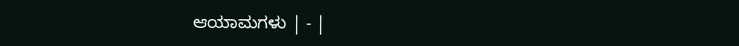ಆಯಾಮಗಳು | - |